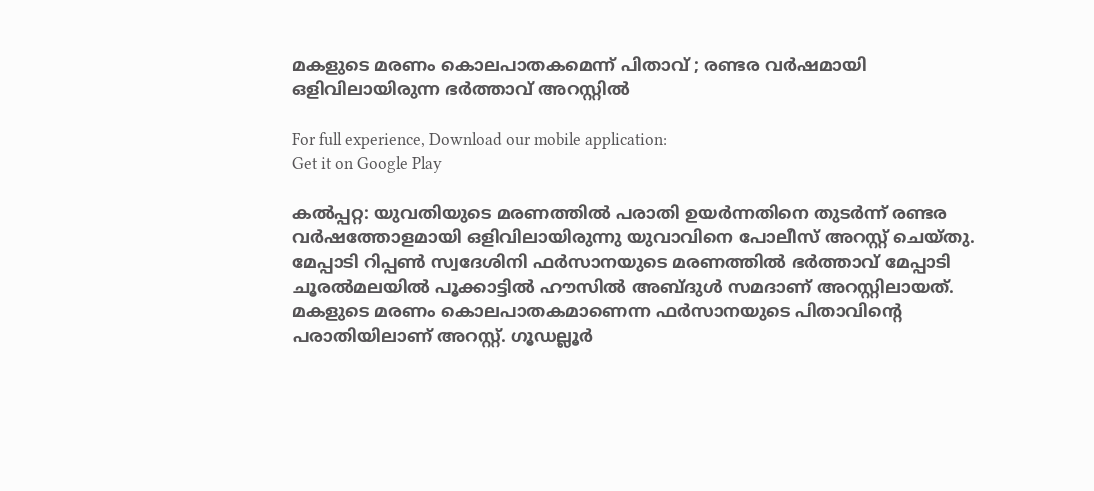മകളുടെ മരണം കൊലപാതകമെന്ന് പിതാവ് ; രണ്ടര വര്‍ഷമായി ഒളിവിലായിരുന്ന ഭര്‍ത്താവ് അറസ്റ്റില്‍

For full experience, Download our mobile application:
Get it on Google Play

കല്‍പ്പറ്റ: യുവതിയുടെ മരണത്തില്‍ പരാതി ഉയര്‍ന്നതിനെ തുടര്‍ന്ന് രണ്ടര വര്‍ഷത്തോളമായി ഒളിവിലായിരുന്നു യുവാവിനെ പോലീസ് അറസ്റ്റ് ചെയ്തു. മേപ്പാടി റിപ്പണ്‍ സ്വദേശിനി ഫര്‍സാനയുടെ മരണത്തില്‍ ഭര്‍ത്താവ് മേപ്പാടി ചൂരല്‍മലയില്‍ പൂക്കാട്ടില്‍ ഹൗസില്‍ അബ്ദുള്‍ സമദാണ് അറസ്റ്റിലായത്. മകളുടെ മരണം കൊലപാതകമാണെന്ന ഫര്‍സാനയുടെ പിതാവിന്‍റെ പരാതിയിലാണ് അറസ്റ്റ്. ഗൂഡല്ലൂര്‍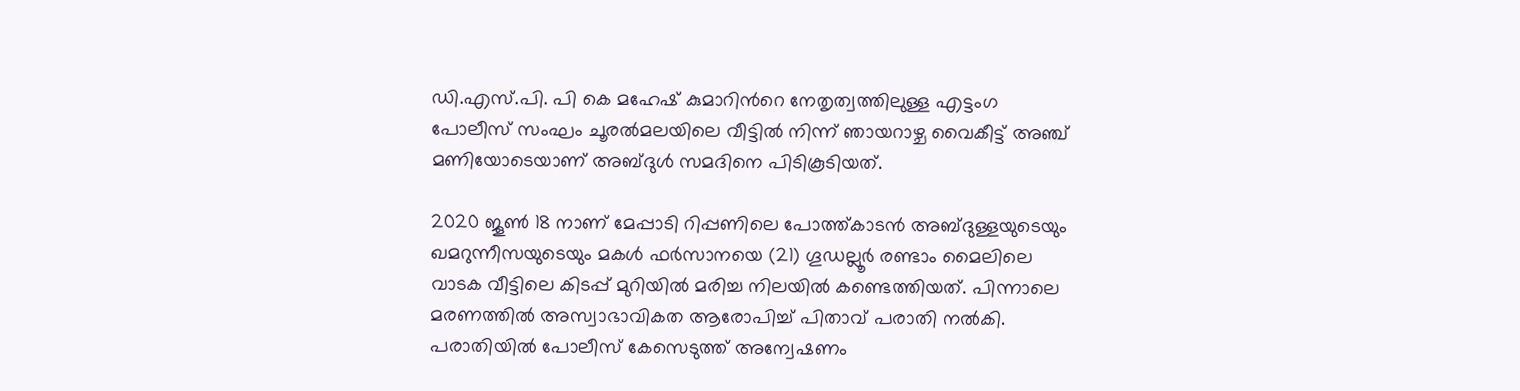ഡി.എസ്.പി. പി കെ മഹേഷ്‌ കുമാറിന്‍റെ നേതൃത്വത്തിലുള്ള എട്ടംഗ പോലീസ് സംഘം ചൂരല്‍മലയിലെ വീട്ടില്‍ നിന്ന് ഞായറാഴ്ച വൈകീട്ട് അഞ്ച് മണിയോടെയാണ് അബ്ദുള്‍ സമദിനെ പിടികൂടിയത്.

2020 ജൂണ്‍ 18 നാണ് മേപ്പാടി റിപ്പണിലെ പോത്ത്കാടന്‍ അബ്ദുള്ളയുടെയും ഖമറുന്നീസയുടെയും മകള്‍ ഫര്‍സാനയെ (21) ഗൂഡല്ലൂര്‍ രണ്ടാം മൈലിലെ വാടക വീട്ടിലെ കിടപ്പ് മുറിയില്‍ മരിച്ച നിലയില്‍ കണ്ടെത്തിയത്. പിന്നാലെ മരണത്തില്‍ അസ്വാഭാവികത ആരോപിച്ച് പിതാവ് പരാതി നല്‍കി. പരാതിയില്‍ പോലീസ് കേസെടുത്ത് അന്വേഷണം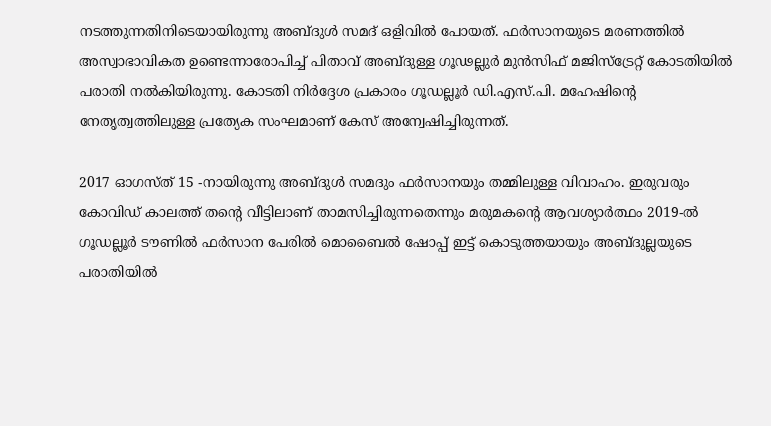നടത്തുന്നതിനിടെയായിരുന്നു അബ്ദുള്‍ സമദ് ഒളിവില്‍ പോയത്. ഫര്‍സാനയുടെ മരണത്തില്‍ അസ്വാഭാവികത ഉണ്ടെന്നാരോപിച്ച് പിതാവ് അബ്ദുള്ള ഗൂഢല്ലുര്‍ മുന്‍സിഫ് മജിസ്‌ട്രേറ്റ് കോടതിയില്‍ പരാതി നല്‍കിയിരുന്നു. കോടതി നിര്‍ദ്ദേശ പ്രകാരം ഗൂഡല്ലൂര്‍ ഡി.എസ്.പി. മഹേഷിന്‍റെ  നേതൃത്വത്തിലുള്ള പ്രത്യേക സംഘമാണ് കേസ് അന്വേഷിച്ചിരുന്നത്.

2017 ഓഗസ്ത് 15 -നായിരുന്നു അബ്ദുള്‍ സമദും ഫര്‍സാനയും തമ്മിലുള്ള വിവാഹം. ഇരുവരും കോവിഡ് കാലത്ത് തന്‍റെ വീട്ടിലാണ് താമസിച്ചിരുന്നതെന്നും മരുമകന്‍റെ ആവശ്യാര്‍ത്ഥം 2019-ല്‍ ഗൂഡല്ലൂര്‍ ടൗണില്‍ ഫര്‍സാന പേരില്‍ മൊബൈല്‍ ഷോപ്പ് ഇട്ട് കൊടുത്തയായും അബ്ദുല്ലയുടെ പരാതിയില്‍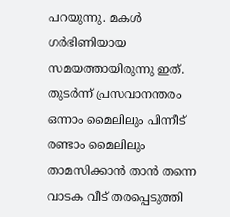പറയുന്നു. മകള്‍ ഗര്‍ഭിണിയായ സമയത്തായിരുന്നു ഇത്. തുടര്‍ന്ന് പ്രസവാനന്തരം ഒന്നാം മൈലിലും പിന്നീട് രണ്ടാം മൈലിലും താമസിക്കാന്‍ താന്‍ തന്നെ വാടക വീട് തരപ്പെടുത്തി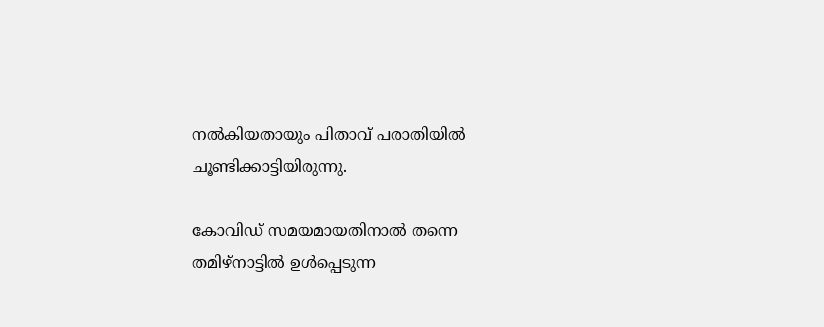നല്‍കിയതായും പിതാവ് പരാതിയില്‍ ചൂണ്ടിക്കാട്ടിയിരുന്നു.

കോവിഡ് സമയമായതിനാല്‍ തന്നെ തമിഴ്‌നാട്ടില്‍ ഉള്‍പ്പെടുന്ന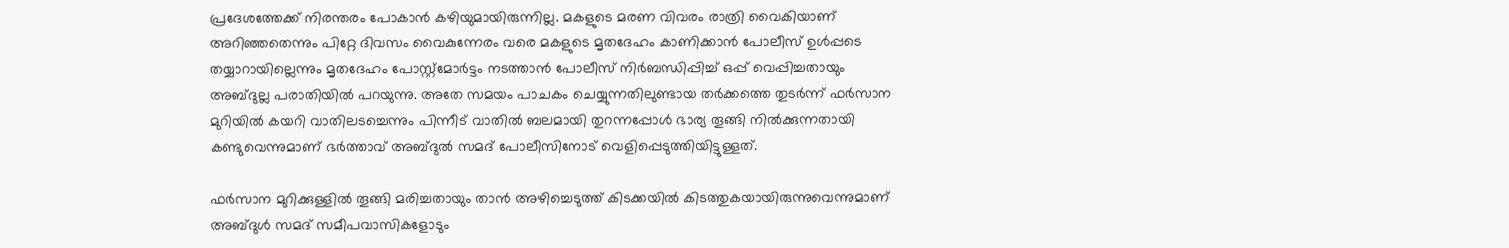പ്രദേശത്തേക്ക് നിരന്തരം പോകാന്‍ കഴിയുമായിരുന്നില്ല. മകളുടെ മരണ വിവരം രാത്രി വൈകിയാണ് അറിഞ്ഞതെന്നും പിറ്റേ ദിവസം വൈകുന്നേരം വരെ മകളുടെ മൃതദേഹം കാണിക്കാന്‍ പോലീസ് ഉള്‍പ്പടെ തയ്യാറായില്ലെന്നും മൃതദേഹം പോസ്റ്റ്‌മോര്‍ട്ടം നടത്താന്‍ പോലീസ് നിര്‍ബന്ധിപ്പിച്ച് ഒപ്പ് വെപ്പിച്ചതായും അബ്ദുല്ല പരാതിയില്‍ പറയുന്നു. അതേ സമയം പാചകം ചെയ്യുന്നതിലുണ്ടായ തര്‍ക്കത്തെ തുടര്‍ന്ന് ഫര്‍സാന മുറിയില്‍ കയറി വാതിലടച്ചെന്നും പിന്നീട് വാതില്‍ ബലമായി തുറന്നപ്പോള്‍ ഭാര്യ തൂങ്ങി നില്‍ക്കുന്നതായി കണ്ടുവെന്നുമാണ് ഭര്‍ത്താവ് അബ്ദുല്‍ സമദ് പോലീസിനോട് വെളിപ്പെടുത്തിയിട്ടുള്ളത്.

ഫര്‍സാന മുറിക്കുള്ളില്‍ തൂങ്ങി മരിച്ചതായും താന്‍ അഴിച്ചെടുത്ത് കിടക്കയില്‍ കിടത്തുകയായിരുന്നുവെന്നുമാണ് അബ്ദുള്‍ സമദ് സമീപവാസികളോടും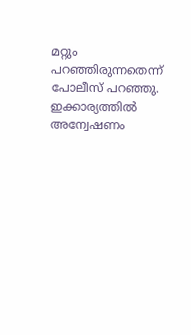മറ്റും പറഞ്ഞിരുന്നതെന്ന് പോലീസ് പറഞ്ഞു. ഇക്കാര്യത്തില്‍ അന്വേഷണം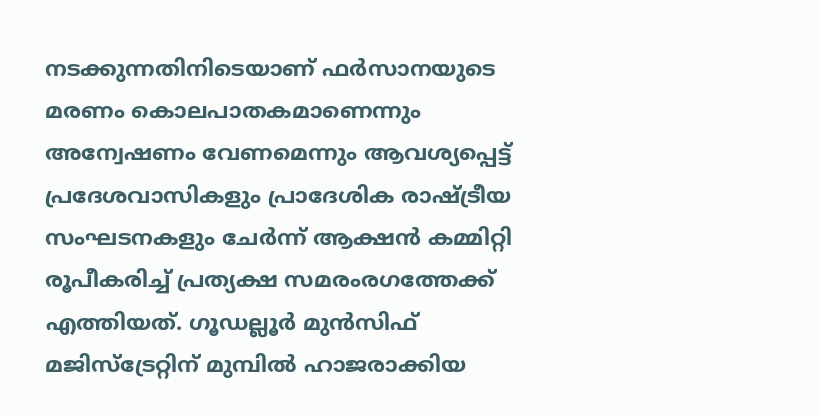നടക്കുന്നതിനിടെയാണ് ഫര്‍സാനയുടെ മരണം കൊലപാതകമാണെന്നും അന്വേഷണം വേണമെന്നും ആവശ്യപ്പെട്ട് പ്രദേശവാസികളും പ്രാദേശിക രാഷ്ട്രീയ സംഘടനകളും ചേര്‍ന്ന് ആക്ഷന്‍ കമ്മിറ്റി രൂപീകരിച്ച് പ്രത്യക്ഷ സമരംരഗത്തേക്ക് എത്തിയത്. ഗൂഡല്ലൂര്‍ മുന്‍സിഫ് മജിസ്‌ട്രേറ്റിന് മുമ്പില്‍ ഹാജരാക്കിയ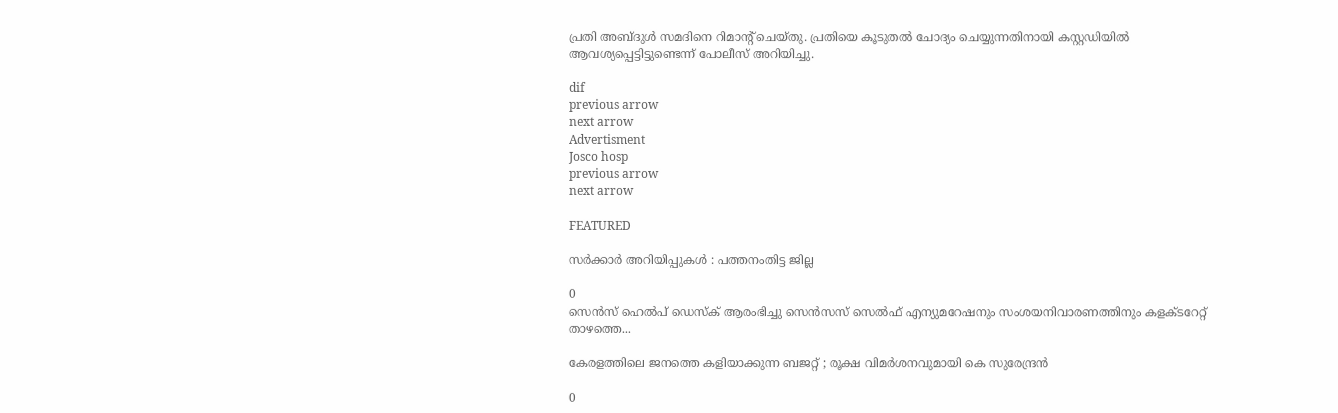പ്രതി അബ്ദുള്‍ സമദിനെ റിമാന്‍റ് ചെയ്തു. പ്രതിയെ കൂടുതല്‍ ചോദ്യം ചെയ്യുന്നതിനായി കസ്റ്റഡിയില്‍ ആവശ്യപ്പെട്ടിട്ടുണ്ടെന്ന് പോലീസ് അറിയിച്ചു.

dif
previous arrow
next arrow
Advertisment
Josco hosp
previous arrow
next arrow

FEATURED

സര്‍ക്കാര്‍ അറിയിപ്പുകള്‍ : പത്തനംതിട്ട ജില്ല

0
സെന്‍സ് ഹെല്‍പ് ഡെസ്‌ക് ആരംഭിച്ചു സെന്‍സസ് സെല്‍ഫ് എന്യുമറേഷനും സംശയനിവാരണത്തിനും കളക്ടറേറ്റ് താഴത്തെ...

കേരളത്തിലെ ജനത്തെ കളിയാക്കുന്ന ബജറ്റ് ; രൂക്ഷ വിമർശനവുമായി കെ സുരേന്ദ്രൻ

0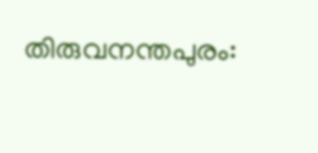തിരുവനന്തപുരം: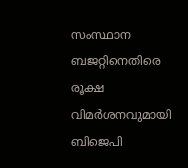സംസ്ഥാന ബജറ്റിനെതിരെ രൂക്ഷ വിമർശനവുമായി ബിജെപി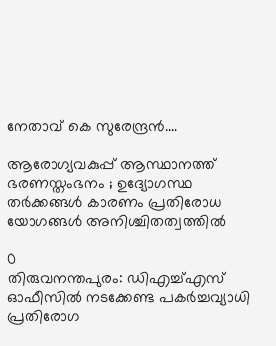നേതാവ് കെ സുരേന്ദ്രൻ....

ആരോഗ്യവകുപ്പ് ആസ്ഥാനത്ത് ഭരണസ്തംഭനം ; ഉദ്യോഗസ്ഥ തർക്കങ്ങൾ കാരണം പ്രതിരോധ യോഗങ്ങൾ അനിശ്ചിതത്വത്തിൽ

0
തിരുവനന്തപുരം: ഡിഎച്ച്എസ് ഓഫീസിൽ നടക്കേണ്ട പകർച്ചവ്യാധി പ്രതിരോഗ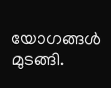യോഗങ്ങൾ മുടങ്ങി.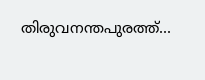തിരുവനന്തപുരത്ത്...